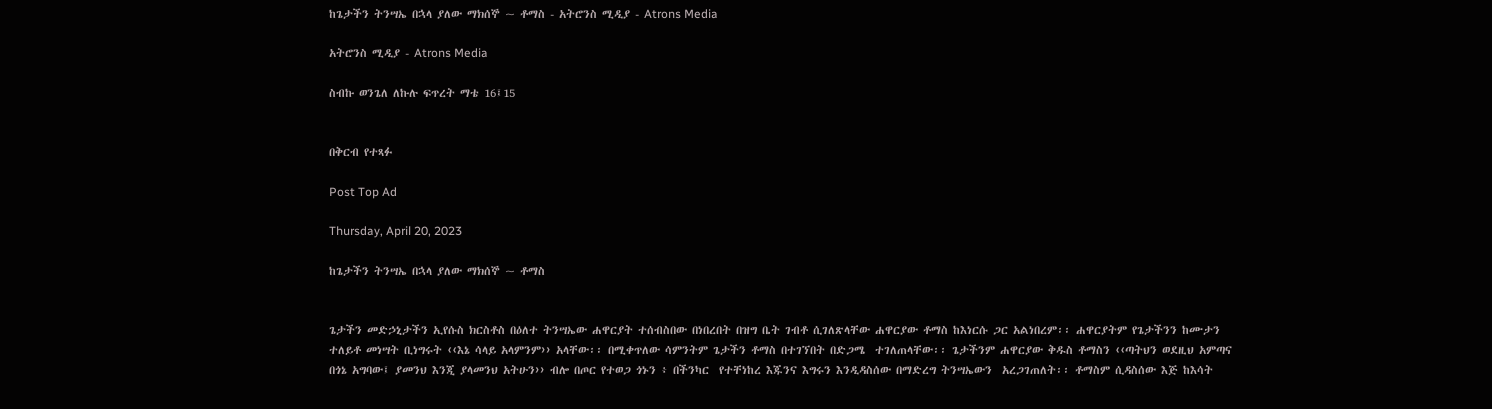ከጌታችን ትንሣኤ በኋላ ያለው ማክሰኞ ~ ቶማስ - አትሮንስ ሚዲያ - Atrons Media

አትሮንስ ሚዲያ - Atrons Media

ስብኩ ወንጌለ ለኩሉ ፍጥረት ማቴ 16፤15


በቅርብ የተጻፉ

Post Top Ad

Thursday, April 20, 2023

ከጌታችን ትንሣኤ በኋላ ያለው ማክሰኞ ~ ቶማስ


ጌታችን መድኃኒታችን ኢየሱስ ክርስቶስ በዕለተ ትንሣኤው ሐዋርያት ተሰብስበው በነበረበት በዝግ ቤት ገብቶ ሲገለጽላቸው ሐዋርያው ቶማስ ከእነርሱ ጋር አልነበረም፡፡ ሐዋርያትም የጌታችንን ከሙታን ተለይቶ መነሣት ቢነግሩት ‹‹እኔ ሳላይ አላምንም›› አላቸው፡፡ በሚቀጥለው ሳምንትም ጌታችን ቶማስ በተገኘበት በድጋሜ  ተገለጠላቸው፡፡ ጌታችንም ሐዋርያው ቅዱስ ቶማስን ‹‹ጣትህን ወደዚህ አምጣና በጎኔ አግባው፤ ያመንህ እንጂ ያላመንህ አትሁን›› ብሎ በጦር የተወጋ ጎኑን ፥ በችንካር  የተቸነከረ እጁንና እግሩን እንዲዳስሰው በማድረግ ትንሣኤውን  አረጋገጠለት፡፡ ቶማስም ሲዳስሰው እጅ ከእሳት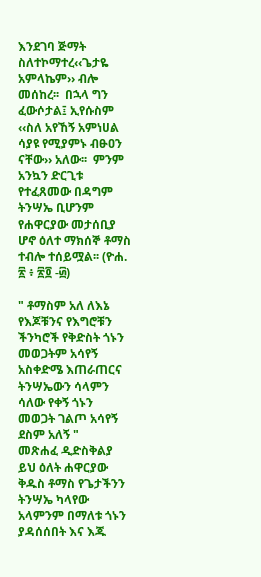እንደገባ ጅማት ስለተኮማተረ‹‹ጌታዬ አምላኬም›› ብሎ መሰከረ፡፡  በኋላ ግን ፈውሶታል፤ ኢየሱስም ‹‹ስለ አየኸኝ አምነሀል ሳያዩ የሚያምኑ ብፁዐን ናቸው›› አለው፡፡  ምንም አንኳን ድርጊቱ የተፈጸመው በዳግም ትንሣኤ ቢሆንም የሐዋርያው መታሰቢያ ሆኖ ዕለተ ማክሰኞ ቶማስ ተብሎ ተሰይሟል፡፡ (ዮሐ. ፳ ፥ ፳፬ -፴)

" ቶማስም አለ ለእኔ የእጆቹንና የእግሮቹን ችንካሮች የቅድስት ጎኑን መወጋትም አሳየኝ አስቀድሜ እጠራጠርና ትንሣኤውን ሳላምን ሳለው የቀኝ ጎኑን መወጋት ገልጦ አሳየኝ ደስም አለኝ "
መጽሐፈ ዲድስቅልያ
ይህ ዕለት ሐዋርያው ቅዱስ ቶማስ የጌታችንን ትንሣኤ ካላየው አላምንም በማለቱ ጎኑን ያዳሰሰበት እና እጁ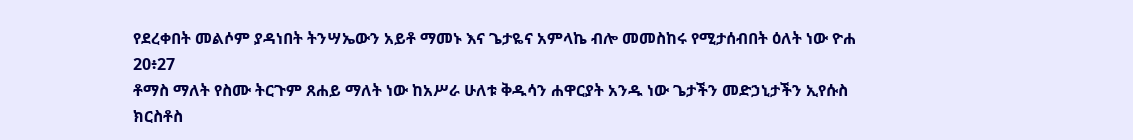የደረቀበት መልሶም ያዳነበት ትንሣኤውን አይቶ ማመኑ እና ጌታዬና አምላኬ ብሎ መመስከሩ የሚታሰብበት ዕለት ነው ዮሐ 20፥27
ቶማስ ማለት የስሙ ትርጉም ጸሐይ ማለት ነው ከአሥራ ሁለቱ ቅዱሳን ሐዋርያት አንዱ ነው ጌታችን መድኃኒታችን ኢየሱስ ክርስቶስ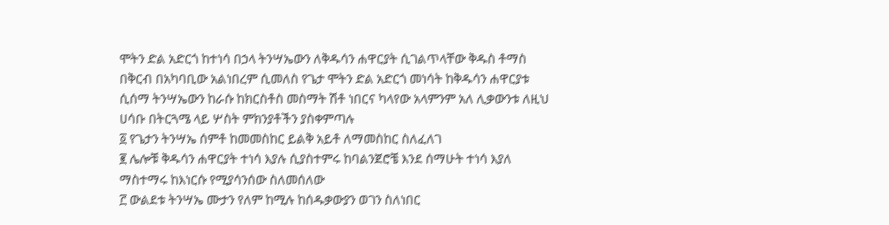ሞትን ድል አድርጎ ከተነሳ በኃላ ትንሣኤውን ለቅዱሳን ሐዋርያት ሲገልጥላቸው ቅዱስ ቶማስ በቅርብ በአካባቢው አልነበረም ሲመለስ የጌታ ሞትን ድል አድርጎ መነሳት ከቅዱሳን ሐዋርያቱ ሲሰማ ትንሣኤውን ከራሱ ከክርስቶስ መስማት ሽቶ ነበርና ካላየው አላምንም አለ ሊቃውንቱ ለዚህ ሀሳቡ በትርጓሜ ላይ ሦስት ምክንያቶችን ያስቀምጣሉ
፩ የጌታን ትንሣኤ ሰምቶ ከመመስከር ይልቅ አይቶ ለማመስከር ስለፈለገ
፪ ሌሎቹ ቅዱሳን ሐዋርያት ተነሳ እያሉ ሲያስተምሩ ከባልንጀሮቼ እንደ ሰማሁት ተነሳ እያለ ማስተማሩ ከእነርሱ የሚያሳንሰው ስለመሰለው
፫ ውልደቱ ትንሣኤ ሙታን የለም ከሚሉ ከሰዱቃውያን ወገን ስለነበር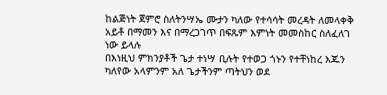ከልጅነት ጀምሮ ስለትንሣኤ ሙታን ካለው የተሳሳት መረዳት ለመላቀቅ አይቶ በማመን እና በማረጋገጥ በፍጹም እምነት መመስከር ስለፈለገ ነው ይላሉ
በእነዚህ ምክንያቶች ጌታ ተነሣ ቢሉት የተወጋ ጎኑን የተቸነከረ እጁን ካለየው አላምንም አለ ጌታችንም ጣትህን ወደ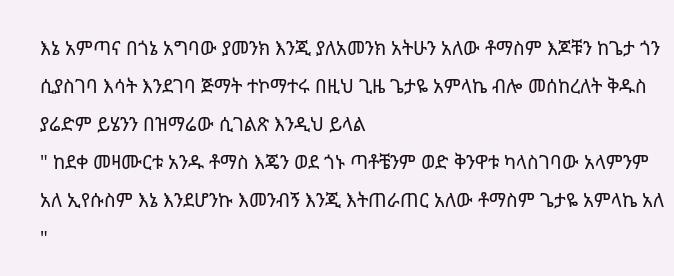እኔ አምጣና በጎኔ አግባው ያመንክ እንጂ ያለአመንክ አትሁን አለው ቶማስም እጆቹን ከጌታ ጎን ሲያስገባ እሳት እንደገባ ጅማት ተኮማተሩ በዚህ ጊዜ ጌታዬ አምላኬ ብሎ መሰከረለት ቅዱስ ያሬድም ይሄንን በዝማሬው ሲገልጽ እንዲህ ይላል
" ከደቀ መዛሙርቱ አንዱ ቶማስ እጄን ወደ ጎኑ ጣቶቼንም ወድ ቅንዋቱ ካላስገባው አላምንም አለ ኢየሱስም እኔ እንደሆንኩ እመንብኝ እንጂ እትጠራጠር አለው ቶማስም ጌታዬ አምላኬ አለ "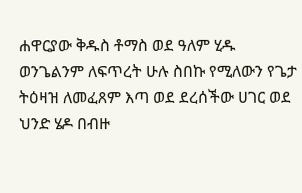ሐዋርያው ቅዱስ ቶማስ ወደ ዓለም ሂዱ ወንጌልንም ለፍጥረት ሁሉ ስበኩ የሚለውን የጌታ ትዕዛዝ ለመፈጸም እጣ ወደ ደረሰችው ሀገር ወደ ህንድ ሄዶ በብዙ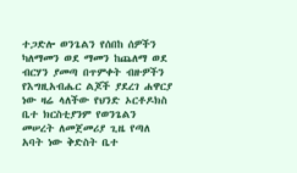ተጋድሎ ወንጌልን የሰበከ ሰዎችን ካለማመን ወደ ማመን ከጨለማ ወደ ብርሃን ያመጣ በጥምቀት ብዙዎችን የእግዚአብሔር ልጆች ያደረገ ሐዋርያ ነው ዛሬ ላለችው የህንድ ኦርቶዶክስ ቤተ ክርስቲያንም የወንጌልን መሠረት ለመጀመሪያ ጊዜ የጣለ አባት ነው ቅድስት ቤተ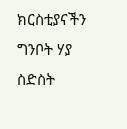ክርስቲያናችን ግንቦት ሃያ ስድስት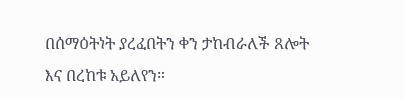በሰማዕትነት ያረፈበትን ቀን ታከብራለች ጸሎት እና በረከቱ አይለየን።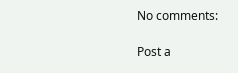No comments:

Post a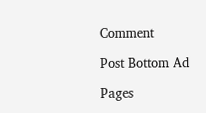Comment

Post Bottom Ad

Pages